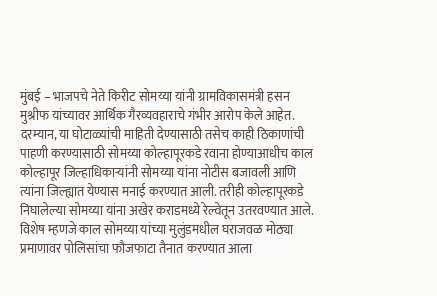मुंबई – भाजपचे नेते किरीट सोमय्या यांनी ग्रामविकासमंत्री हसन मुश्रीफ यांच्यावर आर्थिक गैरव्यवहाराचे गंभीर आरोप केले आहेत. दरम्यान, या घोटाळ्यांची माहिती देण्यासाठी तसेच काही ठिकाणांची पाहणी करण्यासाठी सोमय्या कोल्हापूरकडे रवाना होण्याआधीच काल कोल्हापूर जिल्हाधिकाऱ्यांनी सोमय्या यांना नोटीस बजावली आणि त्यांना जिल्ह्यात येण्यास मनाई करण्यात आली. तरीही कोल्हापूरकडे निघालेल्या सोमय्या यांना अखेर कराडमध्ये रेल्वेतून उतरवण्यात आले.
विशेष म्हणजे काल सोमय्या यांच्या मुलुंडमधील घराजवळ मोठ्या प्रमाणावर पोलिसांचा फौजफाटा तैनात करण्यात आला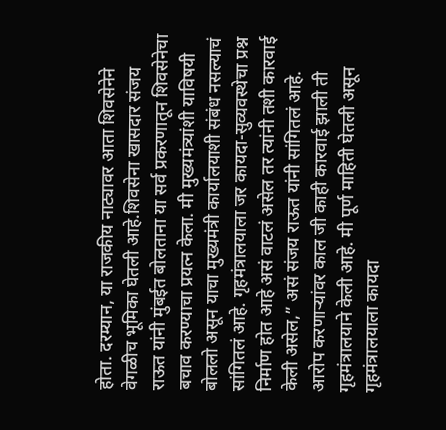होता. दरम्यान, या राजकीय नाट्यावर आता शिवसेनेने वेगळीच भूमिका घेतली आहे.शिवसेना खासदार संजय राऊत यांनी मुंबईत बोलताना या सर्व प्रकरणातून शिवसेनेचा बचाव करण्याचा प्रयत्न केला. मी मुख्यमंत्र्यांशी याविषयी बोललो असून याचा मुख्यमंत्री कार्यालयाशी संबंध नसल्याचं सांगितलं आहे. गृहमंत्रालयाला जर कायदा-सुव्यवस्थेचा प्रश्न निर्माण होत आहे असं वाटलं असेल तर त्यांनी तशी कारवाई केली असेल,” असं संजय राऊत यांनी सांगितलं आहे.
आरोप करणाऱ्यांवर काल जी काही कारवाई झाली ती गृहमंत्रालयाने केली आहे. मी पूर्ण माहिती घेतली असून गृहमंत्रालयाला कायदा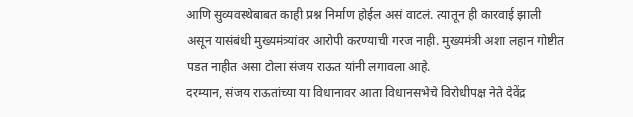आणि सुव्यवस्थेबाबत काही प्रश्न निर्माण होईल असं वाटलं. त्यातून ही कारवाई झाली असून यासंबंधी मुख्यमंत्र्यांवर आरोपी करण्याची गरज नाही. मुख्यमंत्री अशा लहान गोष्टीत पडत नाहीत असा टोला संजय राऊत यांनी लगावला आहे.
दरम्यान, संजय राऊतांच्या या विधानावर आता विधानसभेचे विरोधीपक्ष नेते देवेंद्र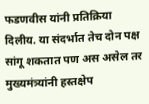फडणवीस यांनी प्रतिक्रिया दिलीय. या संदर्भात तेच दोन पक्ष सांगू शकतात पण अस असेल तर मुख्यमंत्र्यांनी हस्तक्षेप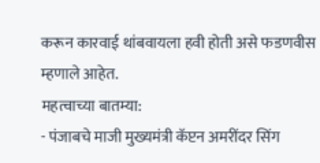करून कारवाई थांबवायला हवी होती असे फडणवीस म्हणाले आहेत.
महत्वाच्या बातम्या:
- पंजाबचे माजी मुख्यमंत्री कॅप्टन अमरींदर सिंग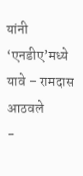यांनी ‘एनडीए’मध्ये यावे – रामदास आठवले
-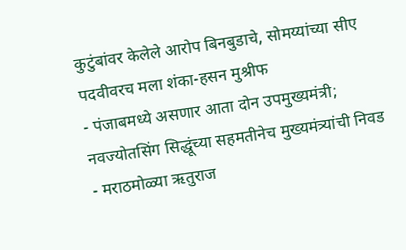कुटुंबांवर केलेले आरोप बिनबुडाचे, सोमय्यांच्या सीए पदवीवरच मला शंका-हसन मुश्रीफ
- पंजाबमध्ये असणार आता दोन उपमुख्यमंत्री; नवज्योतसिंग सिद्धूंच्या सहमतीनेच मुख्यमंत्र्यांची निवड
- मराठमोळ्या ऋतुराज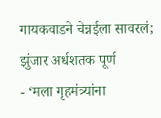गायकवाडने चेन्नईला सावरलं; झुंजार अर्धशतक पूर्ण
- ‘मला गृहमंत्र्यांना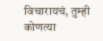विचारायचं, तुम्ही कोणत्या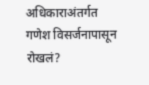अधिकाराअंतर्गत गणेश विसर्जनापासून रोखलं?